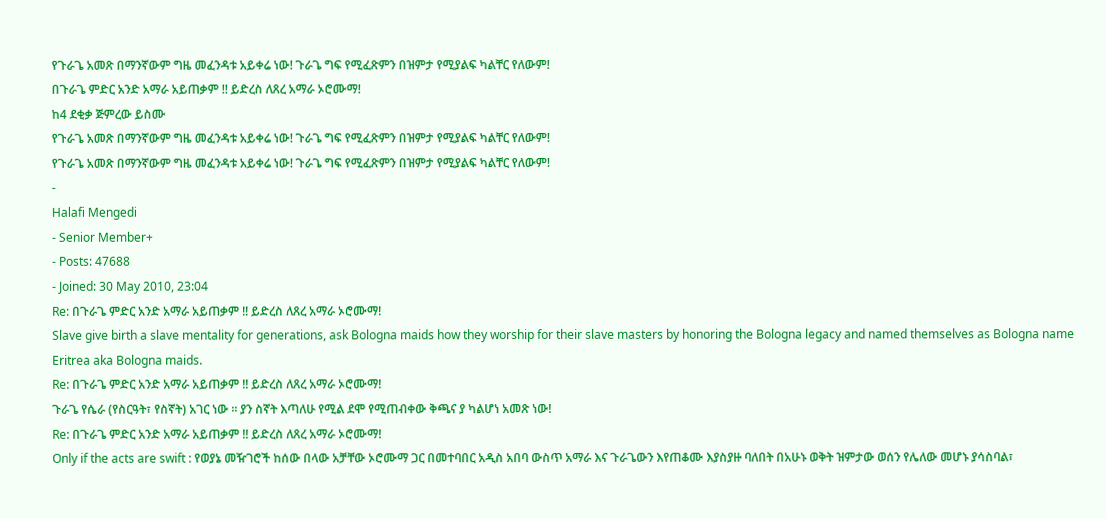የጉራጌ አመጽ በማንኛውም ግዜ መፈንዳቱ አይቀሬ ነው! ጉራጌ ግፍ የሚፈጽምን በዝምታ የሚያልፍ ካልቸር የለውም!
በጉራጌ ምድር አንድ አማራ አይጠቃም !! ይድረስ ለጸረ አማራ ኦሮሙማ!
ከ4 ደቂቃ ጅምረው ይስሙ
የጉራጌ አመጽ በማንኛውም ግዜ መፈንዳቱ አይቀሬ ነው! ጉራጌ ግፍ የሚፈጽምን በዝምታ የሚያልፍ ካልቸር የለውም!
የጉራጌ አመጽ በማንኛውም ግዜ መፈንዳቱ አይቀሬ ነው! ጉራጌ ግፍ የሚፈጽምን በዝምታ የሚያልፍ ካልቸር የለውም!
-
Halafi Mengedi
- Senior Member+
- Posts: 47688
- Joined: 30 May 2010, 23:04
Re: በጉራጌ ምድር አንድ አማራ አይጠቃም !! ይድረስ ለጸረ አማራ ኦሮሙማ!
Slave give birth a slave mentality for generations, ask Bologna maids how they worship for their slave masters by honoring the Bologna legacy and named themselves as Bologna name Eritrea aka Bologna maids.
Re: በጉራጌ ምድር አንድ አማራ አይጠቃም !! ይድረስ ለጸረ አማራ ኦሮሙማ!
ጉራጌ የሴራ (የስርዓት፣ የስኛት) አገር ነው ። ያን ስኛት እጣለሁ የሚል ደሞ የሚጠብቀው ቅጫና ያ ካልሆነ አመጽ ነው!
Re: በጉራጌ ምድር አንድ አማራ አይጠቃም !! ይድረስ ለጸረ አማራ ኦሮሙማ!
Only if the acts are swift : የወያኔ መዥገሮች ከሰው በላው አቻቸው ኦሮሙማ ጋር በመተባበር አዲስ አበባ ውስጥ አማራ እና ጉራጌውን እየጠቆሙ እያስያዙ ባለበት በአሁኑ ወቅት ዝምታው ወሰን የሌለው መሆኑ ያሳስባል፣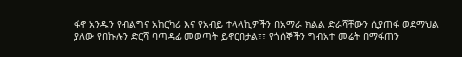ፋኖ አንዱን የብልግና አከርካሪ እና የአብይ ተላላኪዎችን በአማራ ክልል ድራሻቸውን ሲያጠፋ ወደማህል ያለው የበኩሉን ድርሻ ባጣዳፊ መወጣት ይኖርበታል፣፣ የጎሰኞችን ግብአተ መሬት በማፋጠን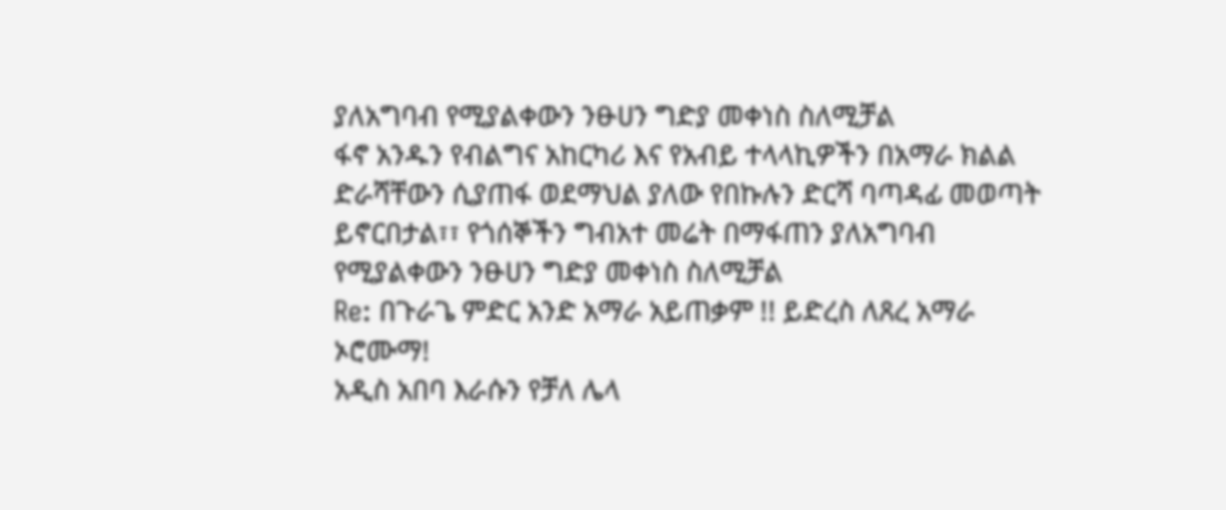ያለአግባብ የሚያልቀውን ንፁሀን ግድያ መቀነስ ስለሚቻል
ፋኖ አንዱን የብልግና አከርካሪ እና የአብይ ተላላኪዎችን በአማራ ክልል ድራሻቸውን ሲያጠፋ ወደማህል ያለው የበኩሉን ድርሻ ባጣዳፊ መወጣት ይኖርበታል፣፣ የጎሰኞችን ግብአተ መሬት በማፋጠን ያለአግባብ የሚያልቀውን ንፁሀን ግድያ መቀነስ ስለሚቻል
Re: በጉራጌ ምድር አንድ አማራ አይጠቃም !! ይድረስ ለጸረ አማራ ኦሮሙማ!
አዲስ አበባ እራሱን የቻለ ሌላ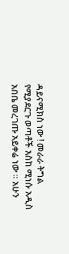ዳይናሚክስ ነው ! መራራ ትግል የሚያደርጉ ወጣቶች እስከ ሚነሱ አዲስ አበቤ መረገጡ አይቀሬ ነው ። አሁን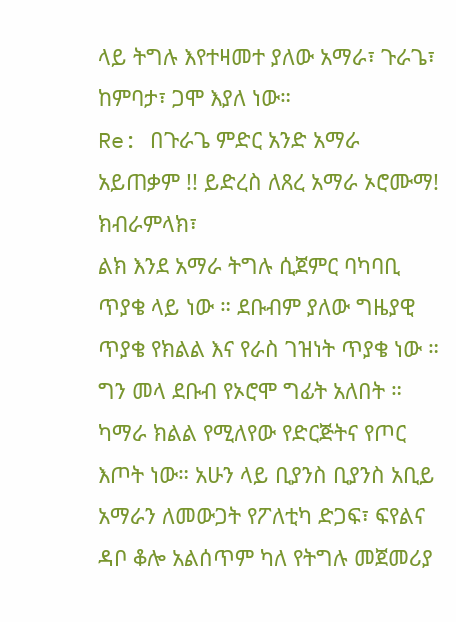ላይ ትግሉ እየተዛመተ ያለው አማራ፣ ጉራጌ፣ ከምባታ፣ ጋሞ እያለ ነው።
Re: በጉራጌ ምድር አንድ አማራ አይጠቃም !! ይድረስ ለጸረ አማራ ኦሮሙማ!
ክብራምላክ፣
ልክ እንደ አማራ ትግሉ ሲጀምር ባካባቢ ጥያቄ ላይ ነው ። ደቡብም ያለው ግዜያዊ ጥያቄ የክልል እና የራስ ገዝነት ጥያቄ ነው ። ግን መላ ደቡብ የኦሮሞ ግፊት አለበት ። ካማራ ክልል የሚለየው የድርጅትና የጦር እጦት ነው። አሁን ላይ ቢያንስ ቢያንስ አቢይ አማራን ለመውጋት የፖለቲካ ድጋፍ፣ ፍየልና ዳቦ ቆሎ አልሰጥም ካለ የትግሉ መጀመሪያ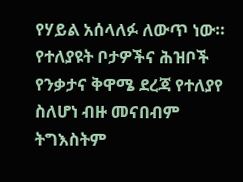የሃይል አሰላለፉ ለውጥ ነው። የተለያዩት ቦታዎችና ሕዝቦች የንቃታና ቅዋሜ ደረጃ የተለያየ ስለሆነ ብዙ መናበብም ትግእስትም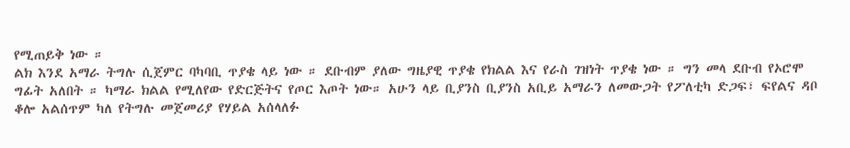የሚጠይቅ ነው ።
ልክ እንደ አማራ ትግሉ ሲጀምር ባካባቢ ጥያቄ ላይ ነው ። ደቡብም ያለው ግዜያዊ ጥያቄ የክልል እና የራስ ገዝነት ጥያቄ ነው ። ግን መላ ደቡብ የኦሮሞ ግፊት አለበት ። ካማራ ክልል የሚለየው የድርጅትና የጦር እጦት ነው። አሁን ላይ ቢያንስ ቢያንስ አቢይ አማራን ለመውጋት የፖለቲካ ድጋፍ፣ ፍየልና ዳቦ ቆሎ አልሰጥም ካለ የትግሉ መጀመሪያ የሃይል አሰላለፉ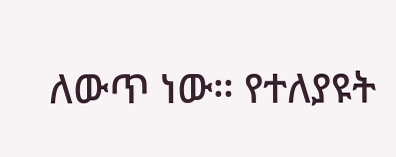ለውጥ ነው። የተለያዩት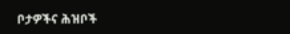ቦታዎችና ሕዝቦች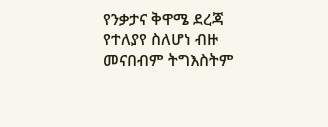የንቃታና ቅዋሜ ደረጃ የተለያየ ስለሆነ ብዙ መናበብም ትግእስትም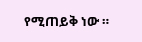የሚጠይቅ ነው ።